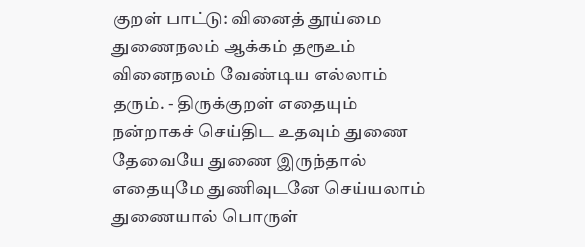குறள் பாட்டு: வினைத் தூய்மை
துணைநலம் ஆக்கம் தரூஉம் வினைநலம் வேண்டிய எல்லாம் தரும். - திருக்குறள் எதையும் நன்றாகச் செய்திட உதவும் துணை தேவையே துணை இருந்தால் எதையுமே துணிவுடனே செய்யலாம் துணையால் பொருள்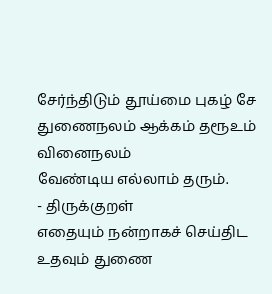சேர்ந்திடும் தூய்மை புகழ் சே
துணைநலம் ஆக்கம் தரூஉம் வினைநலம்
வேண்டிய எல்லாம் தரும்.
- திருக்குறள்
எதையும் நன்றாகச் செய்திட
உதவும் துணை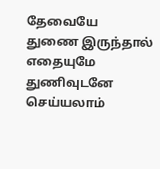தேவையே
துணை இருந்தால் எதையுமே
துணிவுடனே செய்யலாம்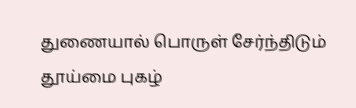துணையால் பொருள் சேர்ந்திடும்
தூய்மை புகழ்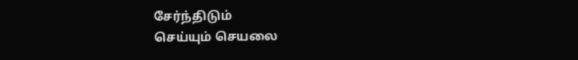சேர்ந்திடும்
செய்யும் செயலை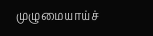முழுமையாய்ச்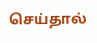செய்தால்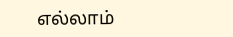எல்லாம்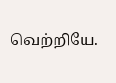வெற்றியே.